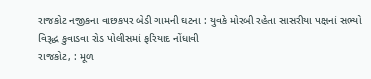રાજકોટ નજીકના વાછકપર બેડી ગામની ઘટના : યુવકે મોરબી રહેતા સાસરીયા પક્ષનાં સભ્યો વિરૂદ્ધ કુવાડવા રોડ પોલીસમાં ફરિયાદ નોંધાવી
રાજકોટ, : મૂળ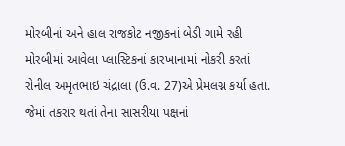મોરબીનાં અને હાલ રાજકોટ નજીકનાં બેડી ગામે રહી મોરબીમાં આવેલા પ્લાસ્ટિકનાં કારખાનામાં નોકરી કરતાં રોનીલ અમૃતભાઇ ચંદ્રાલા (ઉ.વ. 27)એ પ્રેમલગ્ન કર્યા હતા. જેમાં તકરાર થતાં તેના સાસરીયા પક્ષનાં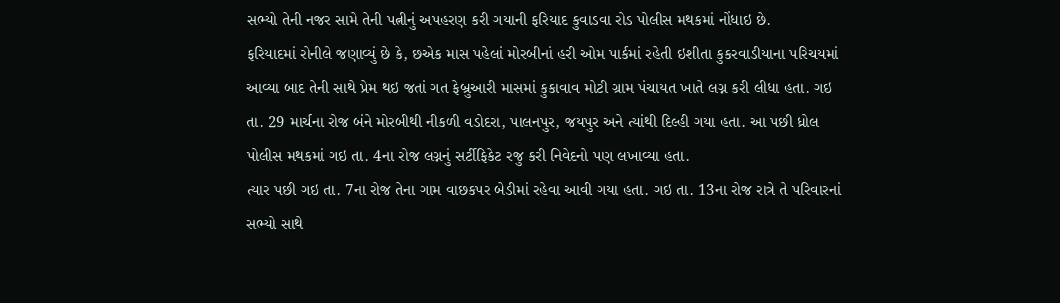સભ્યો તેની નજર સામે તેની પત્નીનું અપહરણ કરી ગયાની ફરિયાદ કુવાડવા રોડ પોલીસ મથકમાં નોંધાઇ છે.
ફરિયાદમાં રોનીલે જણાવ્યું છે કે, છએક માસ પહેલાં મોરબીનાં હરી ઓમ પાર્કમાં રહેતી ઇશીતા કુકરવાડીયાના પરિચયમાં આવ્યા બાદ તેની સાથે પ્રેમ થઇ જતાં ગત ફેબ્રુઆરી માસમાં કુકાવાવ મોટી ગ્રામ પંચાયત ખાતે લગ્ન કરી લીધા હતા. ગઇ તા. 29 માર્ચના રોજ બંને મોરબીથી નીકળી વડોદરા, પાલનપુર, જયપુર અને ત્યાંથી દિલ્હી ગયા હતા. આ પછી ધ્રોલ પોલીસ મથકમાં ગઇ તા. 4ના રોજ લગ્નનું સર્ટીફિકેટ રજુ કરી નિવેદનો પણ લખાવ્યા હતા.
ત્યાર પછી ગઇ તા. 7ના રોજ તેના ગામ વાછકપર બેડીમાં રહેવા આવી ગયા હતા. ગઇ તા. 13ના રોજ રાત્રે તે પરિવારનાં સભ્યો સાથે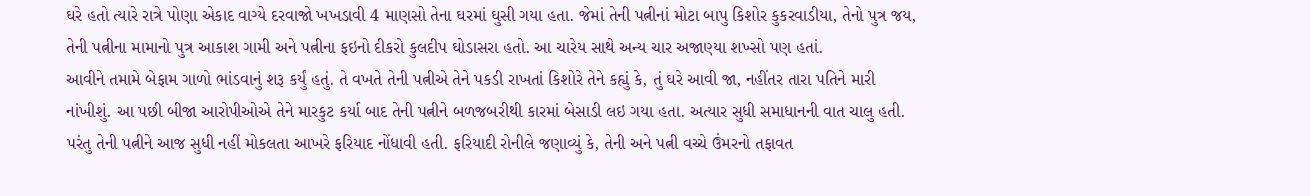ઘરે હતો ત્યારે રાત્રે પોણા એકાદ વાગ્યે દરવાજો ખખડાવી 4 માણસો તેના ઘરમાં ઘુસી ગયા હતા. જેમાં તેની પત્નીનાં મોટા બાપુ કિશોર કુકરવાડીયા, તેનો પુત્ર જય, તેની પત્નીના મામાનો પુત્ર આકાશ ગામી અને પત્નીના ફઇનો દીકરો કુલદીપ ઘોડાસરા હતો. આ ચારેય સાથે અન્ય ચાર અજાણ્યા શખ્સો પણ હતાં.
આવીને તમામે બેફામ ગાળો ભાંડવાનું શરૂ કર્યું હતું. તે વખતે તેની પત્નીએ તેને પકડી રાખતાં કિશોરે તેને કહ્યું કે, તું ઘરે આવી જા, નહીંતર તારા પતિને મારી નાંખીશું. આ પછી બીજા આરોપીઓએ તેને મારકુટ કર્યા બાદ તેની પત્નીને બળજબરીથી કારમાં બેસાડી લઇ ગયા હતા. અત્યાર સુધી સમાધાનની વાત ચાલુ હતી. પરંતુ તેની પત્નીને આજ સુધી નહીં મોકલતા આખરે ફરિયાદ નોંધાવી હતી. ફરિયાદી રોનીલે જણાવ્યું કે, તેની અને પત્ની વચ્ચે ઉંમરનો તફાવત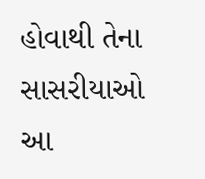હોવાથી તેના સાસરીયાઓ આ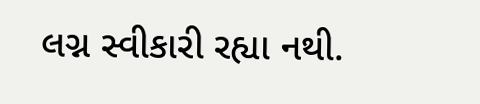લગ્ન સ્વીકારી રહ્યા નથી.